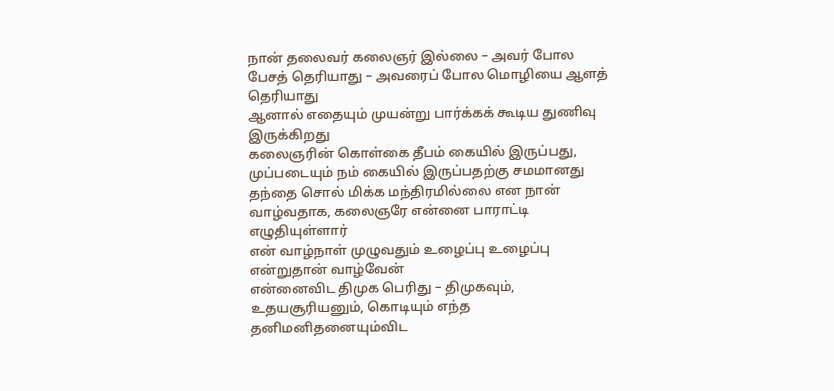நான் தலைவர் கலைஞர் இல்லை – அவர் போல பேசத் தெரியாது – அவரைப் போல மொழியை ஆளத் தெரியாது
ஆனால் எதையும் முயன்று பார்க்கக் கூடிய துணிவு இருக்கிறது
கலைஞரின் கொள்கை தீபம் கையில் இருப்பது, முப்படையும் நம் கையில் இருப்பதற்கு சமமானது
தந்தை சொல் மிக்க மந்திரமில்லை என நான் வாழ்வதாக, கலைஞரே என்னை பாராட்டி எழுதியுள்ளார்
என் வாழ்நாள் முழுவதும் உழைப்பு உழைப்பு என்றுதான் வாழ்வேன்
என்னைவிட திமுக பெரிது – திமுகவும், உதயசூரியனும், கொடியும் எந்த தனிமனிதனையும்விட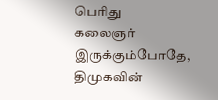பெரிது
கலைஞர் இருக்கும்போதே, திமுகவின்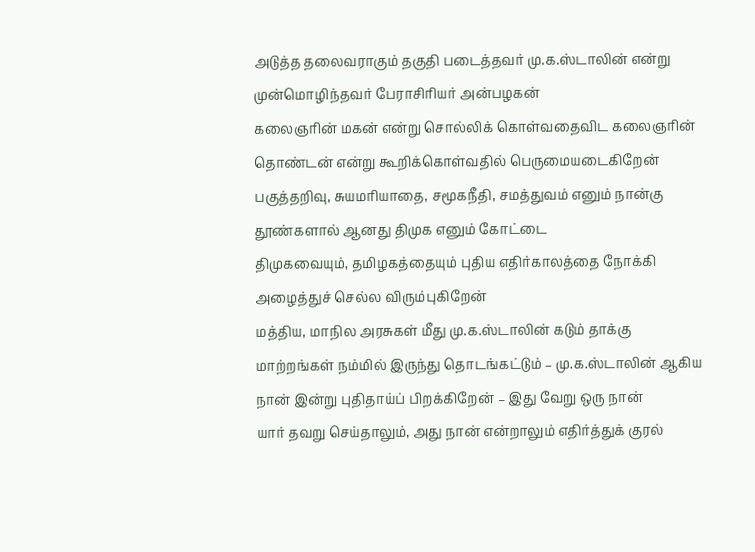அடுத்த தலைவராகும் தகுதி படைத்தவர் மு.க.ஸ்டாலின் என்று முன்மொழிந்தவர் பேராசிரியர் அன்பழகன்
கலைஞரின் மகன் என்று சொல்லிக் கொள்வதைவிட கலைஞரின் தொண்டன் என்று கூறிக்கொள்வதில் பெருமையடைகிறேன்
பகுத்தறிவு, சுயமரியாதை, சமூகநீதி, சமத்துவம் எனும் நான்கு தூண்களால் ஆனது திமுக எனும் கோட்டை
திமுகவையும், தமிழகத்தையும் புதிய எதிர்காலத்தை நோக்கி அழைத்துச் செல்ல விரும்புகிறேன்
மத்திய, மாநில அரசுகள் மீது மு.க.ஸ்டாலின் கடும் தாக்கு
மாற்றங்கள் நம்மில் இருந்து தொடங்கட்டும் – மு.க.ஸ்டாலின் ஆகிய நான் இன்று புதிதாய்ப் பிறக்கிறேன் – இது வேறு ஒரு நான்
யார் தவறு செய்தாலும், அது நான் என்றாலும் எதிர்த்துக் குரல்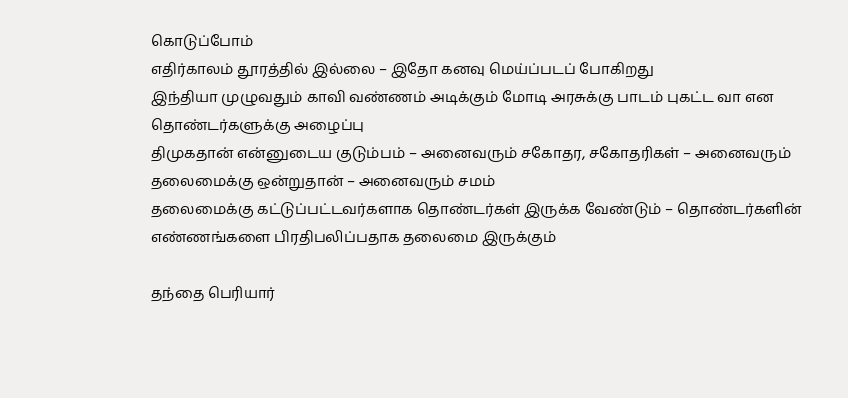கொடுப்போம்
எதிர்காலம் தூரத்தில் இல்லை – இதோ கனவு மெய்ப்படப் போகிறது
இந்தியா முழுவதும் காவி வண்ணம் அடிக்கும் மோடி அரசுக்கு பாடம் புகட்ட வா என தொண்டர்களுக்கு அழைப்பு
திமுகதான் என்னுடைய குடும்பம் – அனைவரும் சகோதர, சகோதரிகள் – அனைவரும் தலைமைக்கு ஒன்றுதான் – அனைவரும் சமம்
தலைமைக்கு கட்டுப்பட்டவர்களாக தொண்டர்கள் இருக்க வேண்டும் – தொண்டர்களின் எண்ணங்களை பிரதிபலிப்பதாக தலைமை இருக்கும்

தந்தை பெரியார்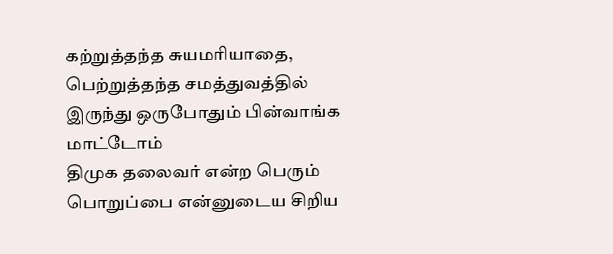கற்றுத்தந்த சுயமரியாதை, பெற்றுத்தந்த சமத்துவத்தில் இருந்து ஒருபோதும் பின்வாங்க மாட்டோம்
திமுக தலைவர் என்ற பெரும் பொறுப்பை என்னுடைய சிறிய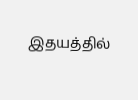இதயத்தில்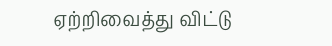ஏற்றிவைத்து விட்டு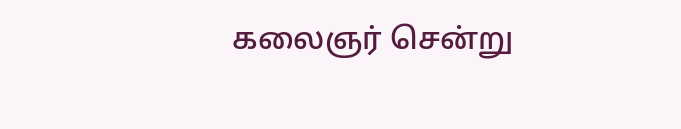கலைஞர் சென்று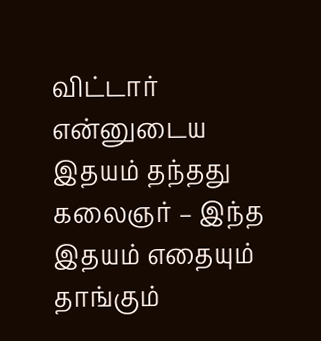விட்டார்
என்னுடைய இதயம் தந்தது கலைஞர் – இந்த இதயம் எதையும் தாங்கும்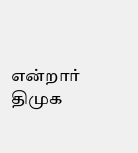என்றார் திமுக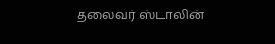தலைவர் ஸ்டாலின்